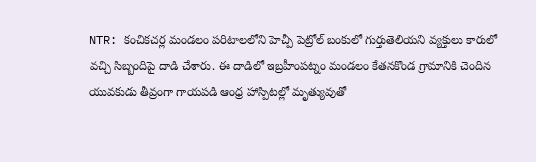NTR: కంచికచర్ల మండలం పరిటాలలోని హెచ్పీ పెట్రోల్ బంకులో గుర్తుతెలియని వ్యక్తులు కారులో వచ్చి సిబ్బందిపై దాడి చేశారు. ఈ దాడిలో ఇబ్రహీంపట్నం మండలం కేతనకొండ గ్రామానికి చెందిన యువకుడు తీవ్రంగా గాయపడి ఆంధ్ర హాస్పిటల్లో మృత్యువుతో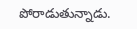పోరాడుతున్నాడు.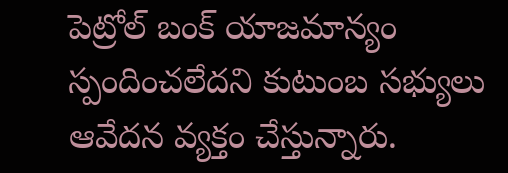పెట్రోల్ బంక్ యాజమాన్యం స్పందించలేదని కుటుంబ సభ్యులు ఆవేదన వ్యక్తం చేస్తున్నారు.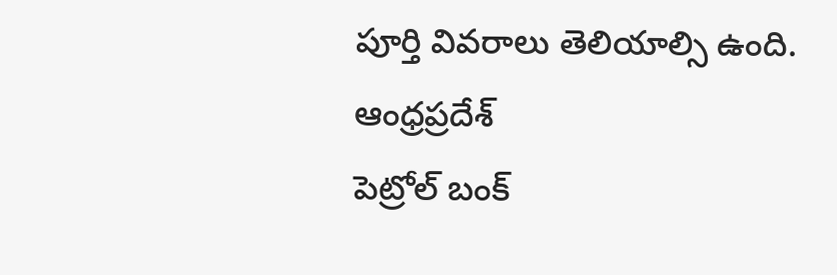పూర్తి వివరాలు తెలియాల్సి ఉంది.
ఆంధ్రప్రదేశ్
పెట్రోల్ బంక్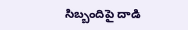సిబ్బందిపై దాడి